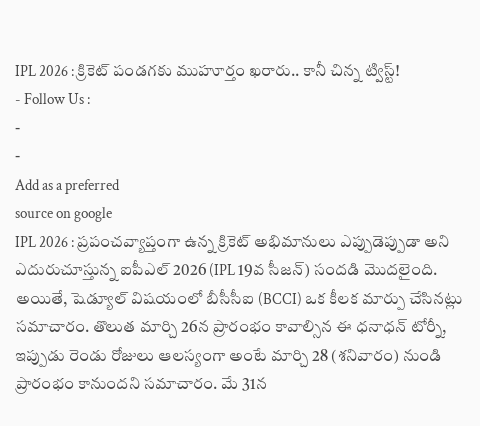IPL 2026 : క్రికెట్ పండగకు ముహూర్తం ఖరారు.. కానీ చిన్న ట్విస్ట్!
- Follow Us :
-
-
Add as a preferred
source on google
IPL 2026 : ప్రపంచవ్యాప్తంగా ఉన్న క్రికెట్ అభిమానులు ఎప్పుడెప్పుడా అని ఎదురుచూస్తున్న ఐపీఎల్ 2026 (IPL 19వ సీజన్) సందడి మొదలైంది. అయితే, షెడ్యూల్ విషయంలో బీసీసీఐ (BCCI) ఒక కీలక మార్పు చేసినట్లు సమాచారం. తొలుత మార్చి 26న ప్రారంభం కావాల్సిన ఈ ధనాధన్ టోర్నీ, ఇప్పుడు రెండు రోజులు ఆలస్యంగా అంటే మార్చి 28 (శనివారం) నుండి ప్రారంభం కానుందని సమాచారం. మే 31న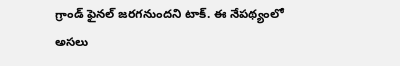గ్రాండ్ ఫైనల్ జరగనుందని టాక్. ఈ నేపథ్యంలో అసలు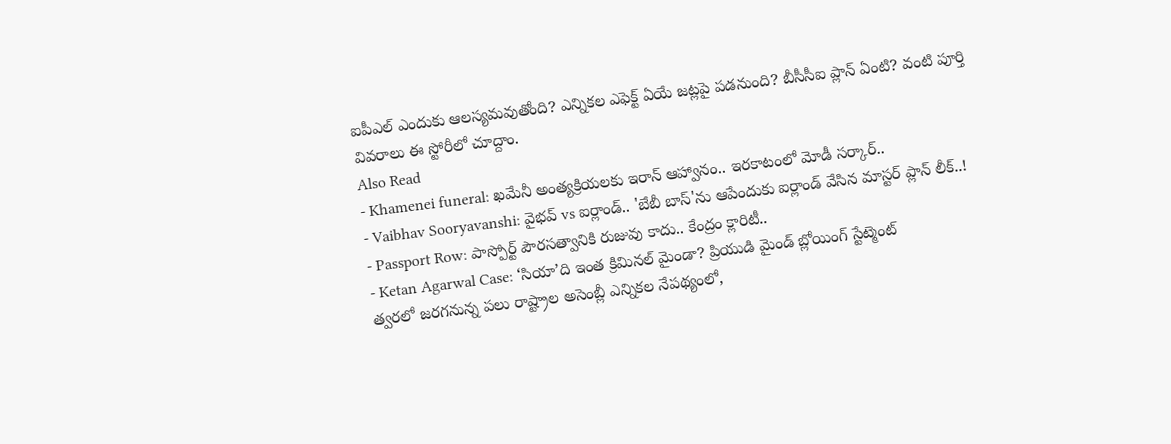ఐపీఎల్ ఎందుకు ఆలస్యమవుతోంది? ఎన్నికల ఎఫెక్ట్ ఏయే జట్లపై పడనుంది? బీసీసీఐ ప్లాన్ ఏంటి? వంటి పూర్తి వివరాలు ఈ స్టోరీలో చూద్దాం.
Also Read
- Khamenei funeral: ఖమేనీ అంత్యక్రియలకు ఇరాన్ ఆహ్వానం.. ఇరకాటంలో మోడీ సర్కార్..
- Vaibhav Sooryavanshi: వైభవ్ vs ఐర్లాండ్.. 'బేబీ బాస్'ను ఆపేందుకు ఐర్లాండ్ వేసిన మాస్టర్ ప్లాన్ లీక్..!
- Passport Row: పాస్పోర్ట్ పౌరసత్వానికి రుజువు కాదు.. కేంద్రం క్లారిటీ..
- Ketan Agarwal Case: ‘సియా’ది ఇంత క్రిమినల్ మైండా? ప్రియుడి మైండ్ బ్లోయింగ్ స్టేట్మెంట్
త్వరలో జరగనున్న పలు రాష్ట్రాల అసెంబ్లీ ఎన్నికల నేపథ్యంలో,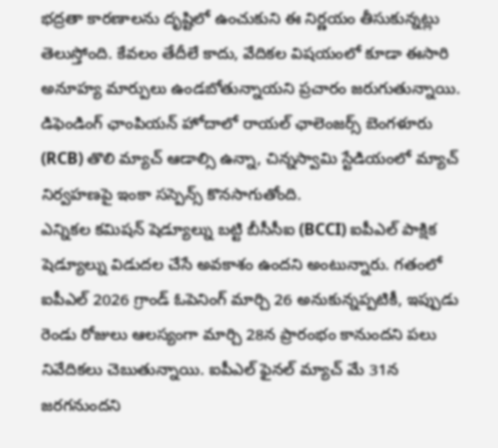భద్రతా కారణాలను దృష్టిలో ఉంచుకుని ఈ నిర్ణయం తీసుకున్నట్లు తెలుస్తోంది. కేవలం తేదీలే కాదు, వేదికల విషయంలో కూడా ఈసారి అనూహ్య మార్పులు ఉండబోతున్నాయని ప్రచారం జరుగుతున్నాయి. డిఫెండింగ్ ఛాంపియన్ హోదాలో రాయల్ ఛాలెంజర్స్ బెంగళూరు (RCB) తొలి మ్యాచ్ ఆడాల్సి ఉన్నా, చిన్నస్వామి స్టేడియంలో మ్యాచ్ నిర్వహణపై ఇంకా సస్పెన్స్ కొనసాగుతోంది.
ఎన్నికల కమిషన్ షెడ్యూల్ను బట్టి బీసీసీఐ (BCCI) ఐపీఎల్ పాక్షిక షెడ్యూల్ను విడుదల చేసే అవకాశం ఉందని అంటున్నారు. గతంలో ఐపీఎల్ 2026 గ్రాండ్ ఓపెనింగ్ మార్చి 26 అనుకున్నప్పటికీ, ఇప్పుడు రెండు రోజులు ఆలస్యంగా మార్చి 28న ప్రారంభం కానుందని పలు నివేదికలు చెబుతున్నాయి. ఐపీఎల్ ఫైనల్ మ్యాచ్ మే 31న జరగనుందని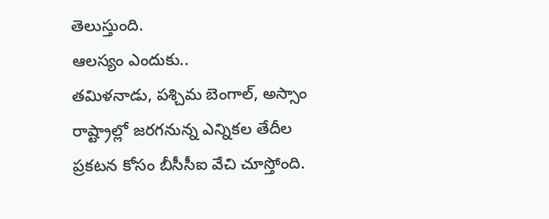తెలుస్తుంది.
ఆలస్యం ఎందుకు..
తమిళనాడు, పశ్చిమ బెంగాల్, అస్సాం రాష్ట్రాల్లో జరగనున్న ఎన్నికల తేదీల ప్రకటన కోసం బీసీసీఐ వేచి చూస్తోంది.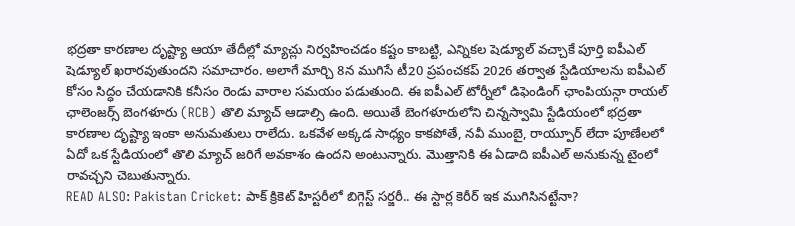భద్రతా కారణాల దృష్ట్యా ఆయా తేదీల్లో మ్యాచ్లు నిర్వహించడం కష్టం కాబట్టి, ఎన్నికల షెడ్యూల్ వచ్చాకే పూర్తి ఐపీఎల్ షెడ్యూల్ ఖరారవుతుందని సమాచారం. అలాగే మార్చి 8న ముగిసే టీ20 ప్రపంచకప్ 2026 తర్వాత స్టేడియాలను ఐపీఎల్ కోసం సిద్ధం చేయడానికి కనీసం రెండు వారాల సమయం పడుతుంది. ఈ ఐపీఎల్ టోర్నీలో డిఫెండింగ్ ఛాంపియన్గా రాయల్ ఛాలెంజర్స్ బెంగళూరు (RCB) తొలి మ్యాచ్ ఆడాల్సి ఉంది. అయితే బెంగళూరులోని చిన్నస్వామి స్టేడియంలో భద్రతా కారణాల దృష్ట్యా ఇంకా అనుమతులు రాలేదు. ఒకవేళ అక్కడ సాధ్యం కాకపోతే, నవీ ముంబై, రాయ్పూర్ లేదా పూణేలలో ఏదో ఒక స్టేడియంలో తొలి మ్యాచ్ జరిగే అవకాశం ఉందని అంటున్నారు. మొత్తానికి ఈ ఏడాది ఐపీఎల్ అనుకున్న టైంలో రావచ్చని చెబుతున్నారు.
READ ALSO: Pakistan Cricket: పాక్ క్రికెట్ హిస్టరీలో బిగ్గెస్ట్ సర్జరీ.. ఈ స్టార్ల కెరీర్ ఇక ముగిసినట్టేనా?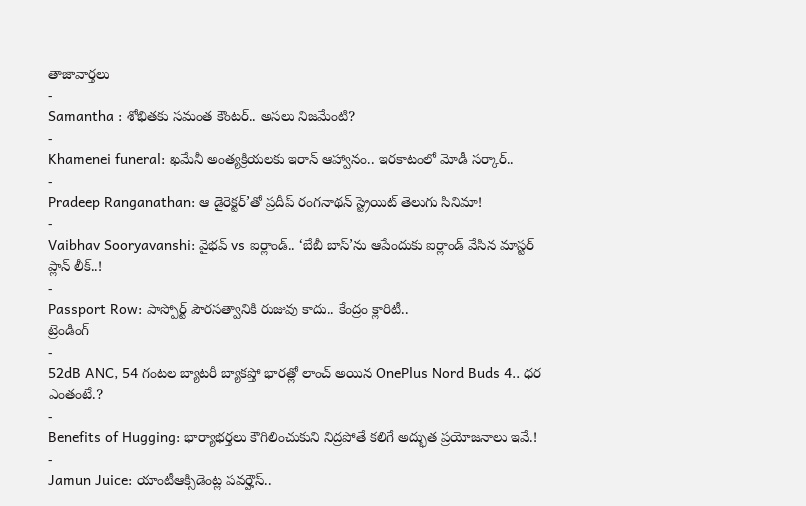తాజావార్తలు
-
Samantha : శోభితకు సమంత కౌంటర్.. అసలు నిజమేంటి?
-
Khamenei funeral: ఖమేనీ అంత్యక్రియలకు ఇరాన్ ఆహ్వానం.. ఇరకాటంలో మోడీ సర్కార్..
-
Pradeep Ranganathan: ఆ డైరెక్టర్’తో ప్రదీప్ రంగనాథన్ స్ట్రెయిట్ తెలుగు సినిమా!
-
Vaibhav Sooryavanshi: వైభవ్ vs ఐర్లాండ్.. ‘బేబీ బాస్’ను ఆపేందుకు ఐర్లాండ్ వేసిన మాస్టర్ ప్లాన్ లీక్..!
-
Passport Row: పాస్పోర్ట్ పౌరసత్వానికి రుజువు కాదు.. కేంద్రం క్లారిటీ..
ట్రెండింగ్
-
52dB ANC, 54 గంటల బ్యాటరీ బ్యాకప్తో భారత్లో లాంచ్ అయిన OnePlus Nord Buds 4.. ధర ఎంతంటే.?
-
Benefits of Hugging: భార్యాభర్తలు కౌగిలించుకుని నిద్రపోతే కలిగే అద్భుత ప్రయోజనాలు ఇవే.!
-
Jamun Juice: యాంటీఆక్సిడెంట్ల పవర్హౌస్..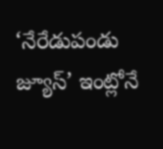‘నేరేడుపండు జ్యూస్’ ఇంట్లోనే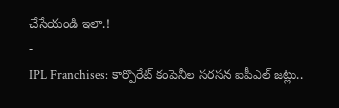చేసేయండి ఇలా.!
-
IPL Franchises: కార్పొరేట్ కంపెనీల సరసన ఐపీఎల్ జట్లు..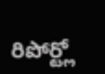రిపోర్ట్లో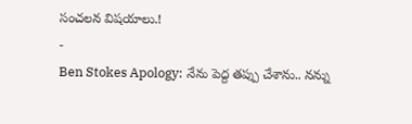సంచలన విషయాలు.!
-
Ben Stokes Apology: నేను పెద్ద తప్పు చేశాను.. నన్ను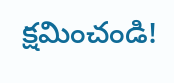క్షమించండి!